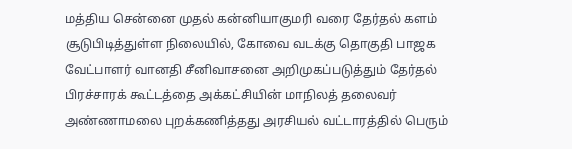மத்திய சென்னை முதல் கன்னியாகுமரி வரை தேர்தல் களம் சூடுபிடித்துள்ள நிலையில், கோவை வடக்கு தொகுதி பாஜக வேட்பாளர் வானதி சீனிவாசனை அறிமுகப்படுத்தும் தேர்தல் பிரச்சாரக் கூட்டத்தை அக்கட்சியின் மாநிலத் தலைவர் அண்ணாமலை புறக்கணித்தது அரசியல் வட்டாரத்தில் பெரும்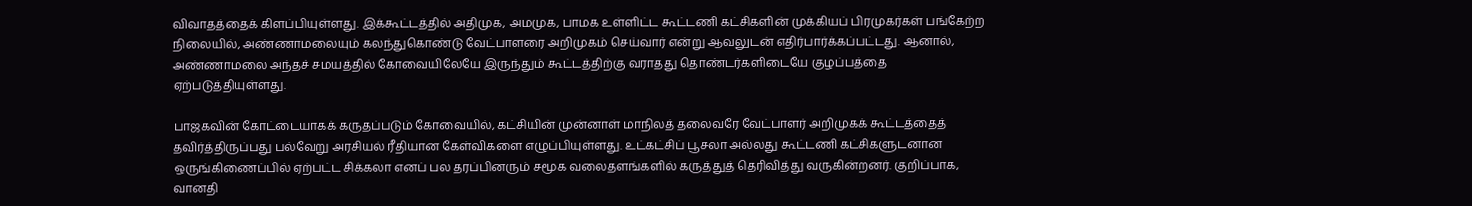விவாதத்தைக் கிளப்பியுள்ளது. இக்கூட்டத்தில் அதிமுக, அமமுக, பாமக உள்ளிட்ட கூட்டணி கட்சிகளின் முக்கியப் பிரமுகர்கள் பங்கேற்ற நிலையில், அண்ணாமலையும் கலந்துகொண்டு வேட்பாளரை அறிமுகம் செய்வார் என்று ஆவலுடன் எதிர்பார்க்கப்பட்டது. ஆனால், அண்ணாமலை அந்தச் சமயத்தில் கோவையிலேயே இருந்தும் கூட்டத்திற்கு வராதது தொண்டர்களிடையே குழப்பத்தை ஏற்படுத்தியுள்ளது.

பாஜகவின் கோட்டையாகக் கருதப்படும் கோவையில், கட்சியின் முன்னாள் மாநிலத் தலைவரே வேட்பாளர் அறிமுகக் கூட்டத்தைத் தவிர்த்திருப்பது பல்வேறு அரசியல் ரீதியான கேள்விகளை எழுப்பியுள்ளது. உட்கட்சிப் பூசலா அல்லது கூட்டணி கட்சிகளுடனான ஒருங்கிணைப்பில் ஏற்பட்ட சிக்கலா எனப் பல தரப்பினரும் சமூக வலைதளங்களில் கருத்துத் தெரிவித்து வருகின்றனர். குறிப்பாக, வானதி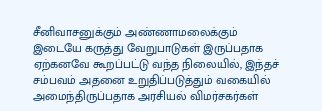சீனிவாசனுக்கும் அண்ணாமலைக்கும் இடையே கருத்து வேறுபாடுகள் இருப்பதாக ஏற்கனவே கூறப்பட்டு வந்த நிலையில், இந்தச் சம்பவம் அதனை உறுதிப்படுத்தும் வகையில் அமைந்திருப்பதாக அரசியல் விமர்சகர்கள்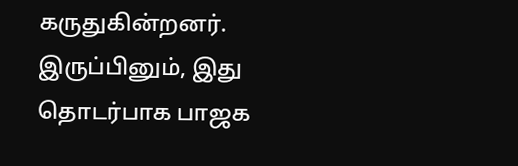கருதுகின்றனர். இருப்பினும், இது தொடர்பாக பாஜக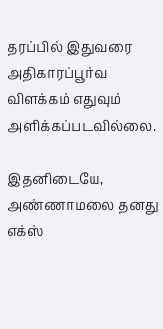தரப்பில் இதுவரை அதிகாரப்பூர்வ விளக்கம் எதுவும் அளிக்கப்படவில்லை.

இதனிடையே, அண்ணாமலை தனது எக்ஸ்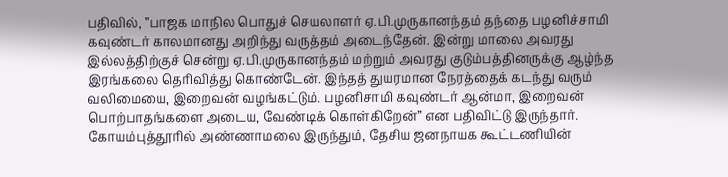பதிவில், ”பாஜக மாநில பொதுச் செயலாளர் ஏ.பி.முருகானந்தம் தந்தை பழனிச்சாமி கவுண்டர் காலமானது அறிந்து வருத்தம் அடைந்தேன். இன்று மாலை அவரது இல்லத்திற்குச் சென்று ஏ.பி.முருகானந்தம் மற்றும் அவரது குடும்பத்தினருக்கு ஆழ்ந்த இரங்கலை தெரிவித்து கொண்டேன். இந்தத் துயரமான நேரத்தைக் கடந்து வரும் வலிமையை, இறைவன் வழங்கட்டும். பழனிசாமி கவுண்டர் ஆன்மா, இறைவன் பொற்பாதங்களை அடைய, வேண்டிக் கொள்கிறேன்” என பதிவிட்டு இருந்தார். கோயம்புத்தூரில் அண்ணாமலை இருந்தும், தேசிய ஜனநாயக கூட்டணியின்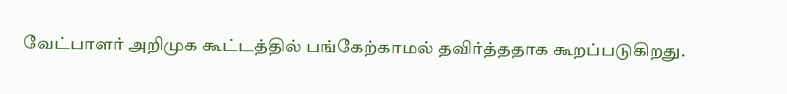வேட்பாளர் அறிமுக கூட்டத்தில் பங்கேற்காமல் தவிர்த்ததாக கூறப்படுகிறது.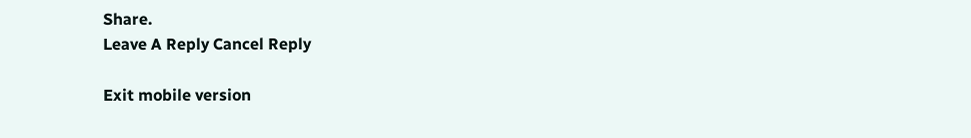Share.
Leave A Reply Cancel Reply

Exit mobile version